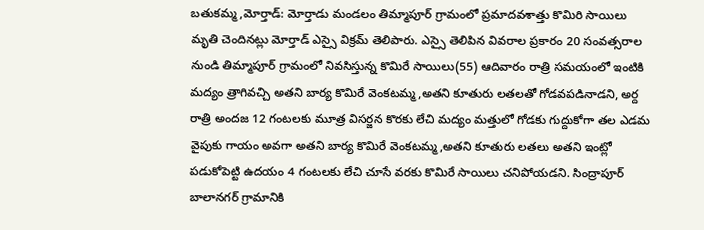బతుకమ్మ,మోర్తాడ్: మోర్తాడు మండలం తిమ్మాపూర్ గ్రామంలో ప్రమాదవశాత్తు కొమిరి సాయిలు మృతి చెందినట్లు మోర్తాడ్ ఎస్సై విక్రమ్ తెలిపారు. ఎస్సై తెలిపిన వివరాల ప్రకారం 20 సంవత్సరాల నుండి తిమ్మాపూర్ గ్రామంలో నివసిస్తున్న కొమిరే సాయిలు(55) ఆదివారం రాత్రి సమయంలో ఇంటికి మద్యం త్రాగివచ్చి అతని బార్య కొమిరే వెంకటమ్మ,అతని కూతురు లతలతో గోడవపడినాడని, అర్ద రాత్రి అందజ 12 గంటలకు మూత్ర విసర్జన కొరకు లేచి మద్యం మత్తులో గోడకు గుద్దుకోగా తల ఎడమ వైపుకు గాయం అవగా అతని బార్య కొమిరే వెంకటమ్మ,అతని కూతురు లతలు అతని ఇంట్లో పడుకోపెట్టి ఉదయం 4 గంటలకు లేచి చూసే వరకు కొమిరే సాయిలు చనిపోయడని. సింద్రాపూర్ బాలానగర్ గ్రామానికి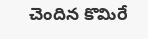చెందిన కొమిరే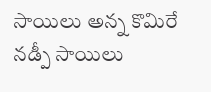సాయిలు అన్న కొమిరే నడ్పీ సాయిలు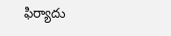ఫిర్యాదు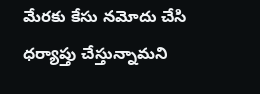మేరకు కేసు నమోదు చేసి ధర్యాప్తు చేస్తున్నామని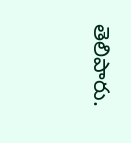తెలిపారు.